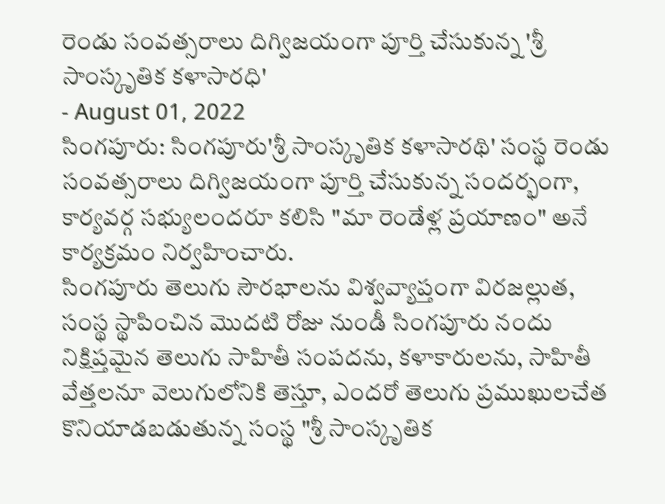రెండు సంవత్సరాలు దిగ్విజయంగా పూర్తి చేసుకున్న 'శ్రీ సాంస్కృతిక కళాసారధి'
- August 01, 2022
సింగపూరు: సింగపూరు'శ్రీ సాంస్కృతిక కళాసారథి' సంస్థ రెండు సంవత్సరాలు దిగ్విజయంగా పూర్తి చేసుకున్న సందర్భంగా, కార్యవర్గ సభ్యులందరూ కలిసి "మా రెండేళ్ల ప్రయాణం" అనే కార్యక్రమం నిర్వహించారు.
సింగపూరు తెలుగు సౌరభాలను విశ్వవ్యాప్తంగా విరజల్లుత, సంస్థ స్థాపించిన మొదటి రోజు నుండీ సింగపూరు నందు నిక్షిప్తమైన తెలుగు సాహితీ సంపదను, కళాకారులను, సాహితీ వేత్తలనూ వెలుగులోనికి తెస్తూ, ఎందరో తెలుగు ప్రముఖులచేత కొనియాడబడుతున్న సంస్థ "శ్రీ సాంస్కృతిక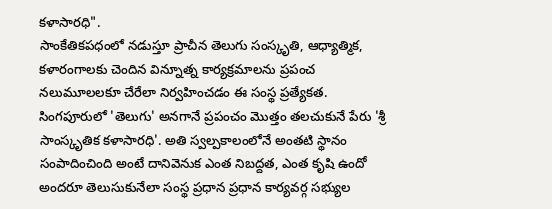కళాసారధి".
సాంకేతికపధంలో నడుస్తూ ప్రాచీన తెలుగు సంస్కృతి, ఆధ్యాత్మిక, కళారంగాలకు చెందిన విన్నూత్న కార్యక్రమాలను ప్రపంచ నలుమూలలకూ చేరేలా నిర్వహించడం ఈ సంస్థ ప్రత్యేకత. సింగపూరులో 'తెలుగు' అనగానే ప్రపంచం మొత్తం తలచుకునే పేరు 'శ్రీ సాంస్కృతిక కళాసారధి'. అతి స్వల్పకాలంలోనే అంతటి స్థానం సంపాదించింది అంటే దానివెనుక ఎంత నిబద్దత, ఎంత కృషి ఉందో అందరూ తెలుసుకునేలా సంస్థ ప్రధాన ప్రధాన కార్యవర్గ సభ్యుల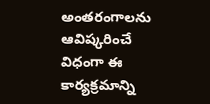అంతరంగాలను ఆవిష్కరించే విధంగా ఈ కార్యక్రమాన్ని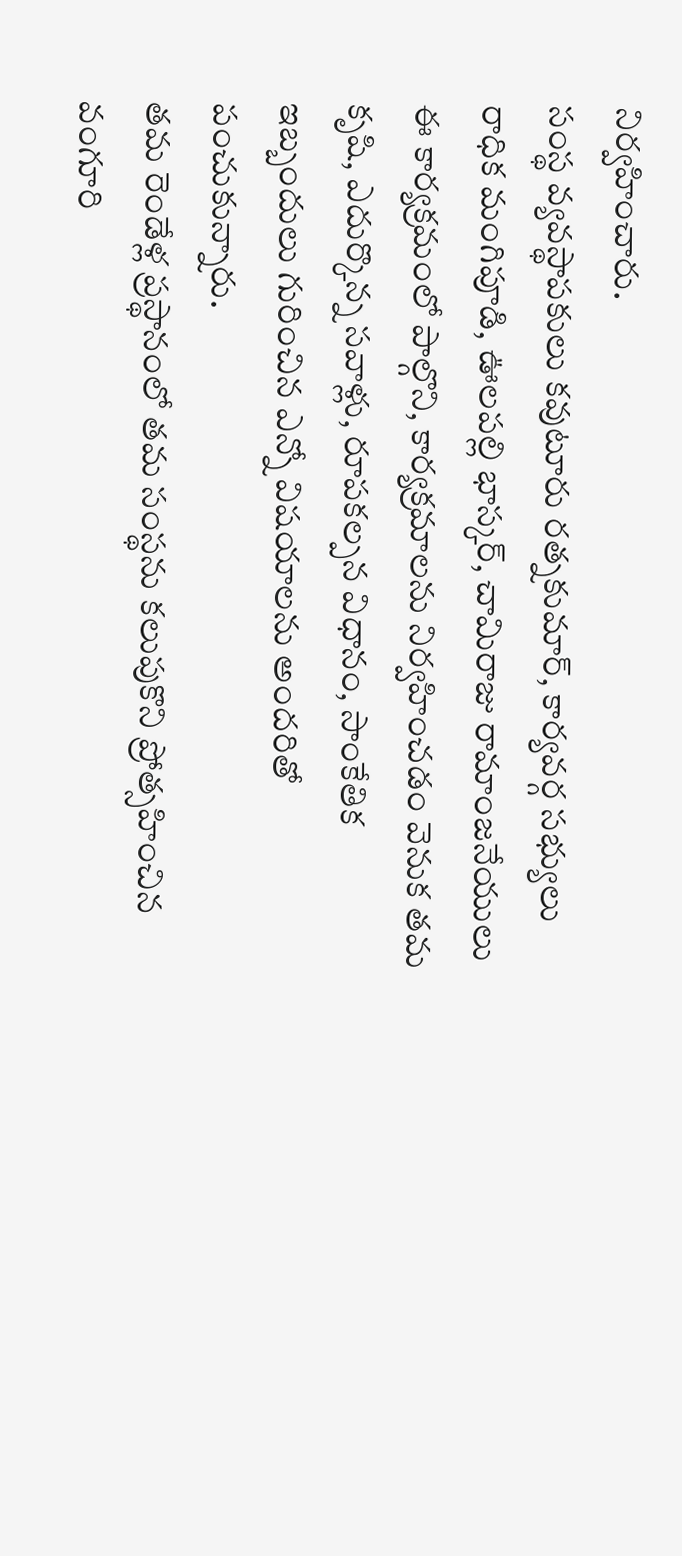నిర్వహించారు.
సంస్థ వ్యవస్థాపకులు కవుటూరు రత్నకుమార్, కార్యవర్గ సభ్యులు రాధిక మంగిపూడి, ఊలపల్లి భాస్కర్, చామిరాజు రామాంజనేయులు ఈ కార్యక్రమంలో పాల్గొని, కార్యక్రమాలను నిర్వహించడం వెనుక తమ కృషి, ఎదుర్కొన్న సవాళ్లు, రూపకల్పన విధానం, సాంకేతిక ఇబ్బందులు గురించిన ఎన్నో విషయాలను అందరితో పంచుకున్నారు.
తమ రెండేళ్ల ప్రస్థానంలో తమ సంస్థను కలుపుకొని ప్రోత్సహించిన వంగూరి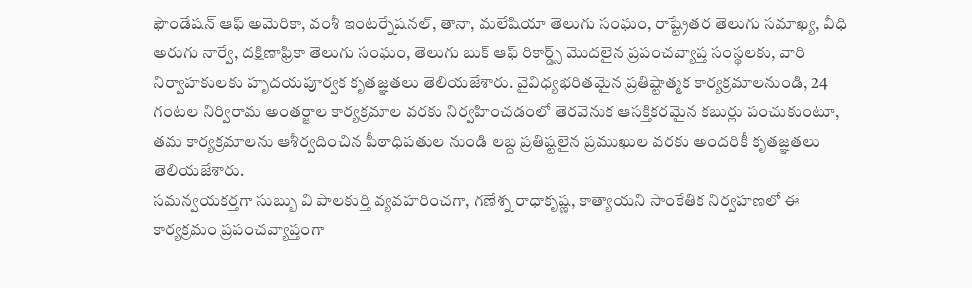ఫౌండేషన్ ఆఫ్ అమెరికా, వంశీ ఇంటర్నేషనల్, తానా, మలేషియా తెలుగు సంఘం, రాష్ట్రేతర తెలుగు సమాఖ్య, వీధి అరుగు నార్వే, దక్షిణాఫ్రికా తెలుగు సంఘం, తెలుగు బుక్ ఆఫ్ రికార్డ్స్ మొదలైన ప్రపంచవ్యాప్త సంస్థలకు, వారి నిర్వాహకులకు హృదయపూర్వక కృతజ్ఞతలు తెలియజేశారు. వైవిధ్యభరితమైన ప్రతిష్టాత్మక కార్యక్రమాలనుండి, 24 గంటల నిర్విరామ అంతర్జాల కార్యక్రమాల వరకు నిర్వహించడంలో తెరవెనుక ఆసక్తికరమైన కబుర్లు పంచుకుంటూ, తమ కార్యక్రమాలను ఆశీర్వదించిన పీఠాధిపతుల నుండి లబ్ద ప్రతిష్టలైన ప్రముఖుల వరకు అందరికీ కృతజ్ఞతలు తెలియజేశారు.
సమన్వయకర్తగా సుబ్బు వి పాలకుర్తి వ్యవహరించగా, గణేశ్న రాధాకృష్ణ, కాత్యాయని సాంకేతిక నిర్వహణలో ఈ కార్యక్రమం ప్రపంచవ్యాప్తంగా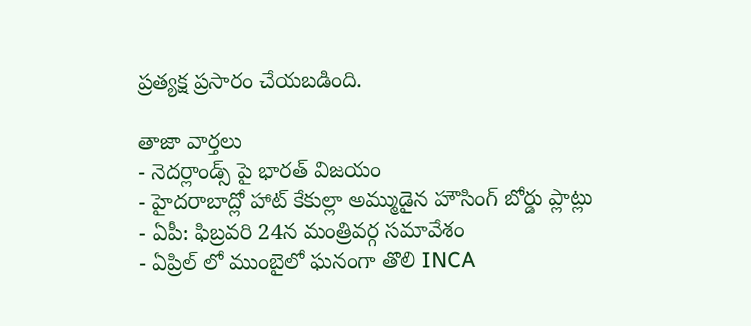ప్రత్యక్ష ప్రసారం చేయబడింది.

తాజా వార్తలు
- నెదర్లాండ్స్ పై భారత్ విజయం
- హైదరాబాద్లో హాట్ కేకుల్లా అమ్ముడైన హౌసింగ్ బోర్డు ప్లాట్లు
- ఏపీ: ఫిబ్రవరి 24న మంత్రివర్గ సమావేశం
- ఏప్రిల్ లో ముంబైలో ఘనంగా తొలి INCA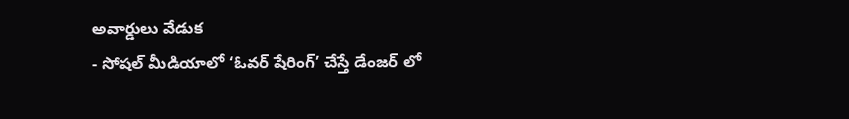అవార్డులు వేడుక
- సోషల్ మీడియాలో ‘ఓవర్ షేరింగ్’ చేస్తే డేంజర్ లో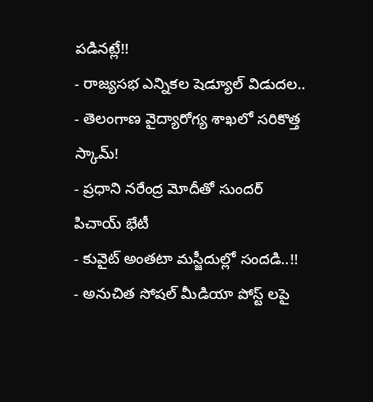పడినట్లే!!
- రాజ్యసభ ఎన్నికల షెడ్యూల్ విడుదల..
- తెలంగాణ వైద్యారోగ్య శాఖలో సరికొత్త స్కామ్!
- ప్రధాని నరేంద్ర మోదీతో సుందర్ పిచాయ్ భేటీ
- కువైట్ అంతటా మస్జీదుల్లో సందడి..!!
- అనుచిత సోషల్ మీడియా పోస్ట్ లపై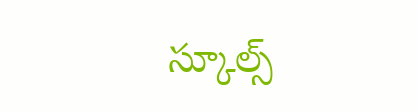స్కూల్స్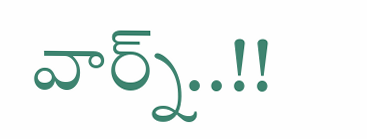వార్న్..!!